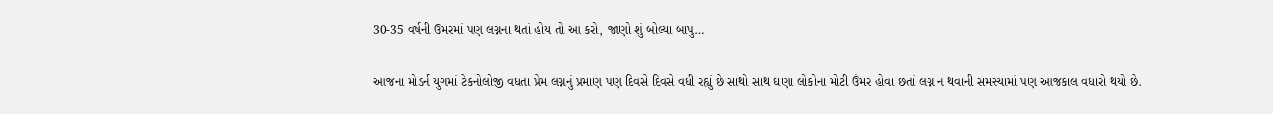30-35 વર્ષની ઉમરમાં પણ લગ્નના થતાં હોય તો આ કરો, જાણો શું બોલ્યા બાપુ…

આજના મોડર્ન યુગમાં ટેકનોલોજી વધતા પ્રેમ લગ્નનું પ્રમાણ પણ દિવસે દિવસે વધી રહ્યું છે સાથો સાથ ઘણા લોકોના મોટી ઉંમર હોવા છતાં લગ્ન ન થવાની સમસ્યામાં પણ આજકાલ વધારો થયો છે.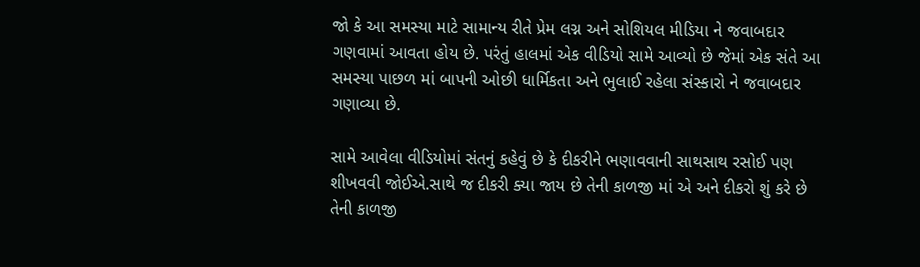જો કે આ સમસ્યા માટે સામાન્ય રીતે પ્રેમ લગ્ન અને સોશિયલ મીડિયા ને જવાબદાર ગણવામાં આવતા હોય છે. પરંતું હાલમાં એક વીડિયો સામે આવ્યો છે જેમાં એક સંતે આ સમસ્યા પાછળ માં બાપની ઓછી ધાર્મિકતા અને ભુલાઈ રહેલા સંસ્કારો ને જવાબદાર ગણાવ્યા છે.

સામે આવેલા વીડિયોમાં સંતનું કહેવું છે કે દીકરીને ભણાવવાની સાથસાથ રસોઈ પણ શીખવવી જોઈએ.સાથે જ દીકરી ક્યા જાય છે તેની કાળજી માં એ અને દીકરો શું કરે છે તેની કાળજી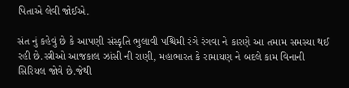પિતાએ લેવી જોઈએ.

સંત નું કહેવું છે કે આપણી સંસ્કૃતિ ભુલાવી પશ્ચિમી રંગે રંગવા ને કારણે આ તમામ સમસ્યા થઈ રહી છે.સ્ત્રીઓ આજકાલ ઝાંસી ની રાણી, મહાભારત કે રામાયણ ને બદલે કામ વિનાની સિરિયલ જોવે છે.જેથી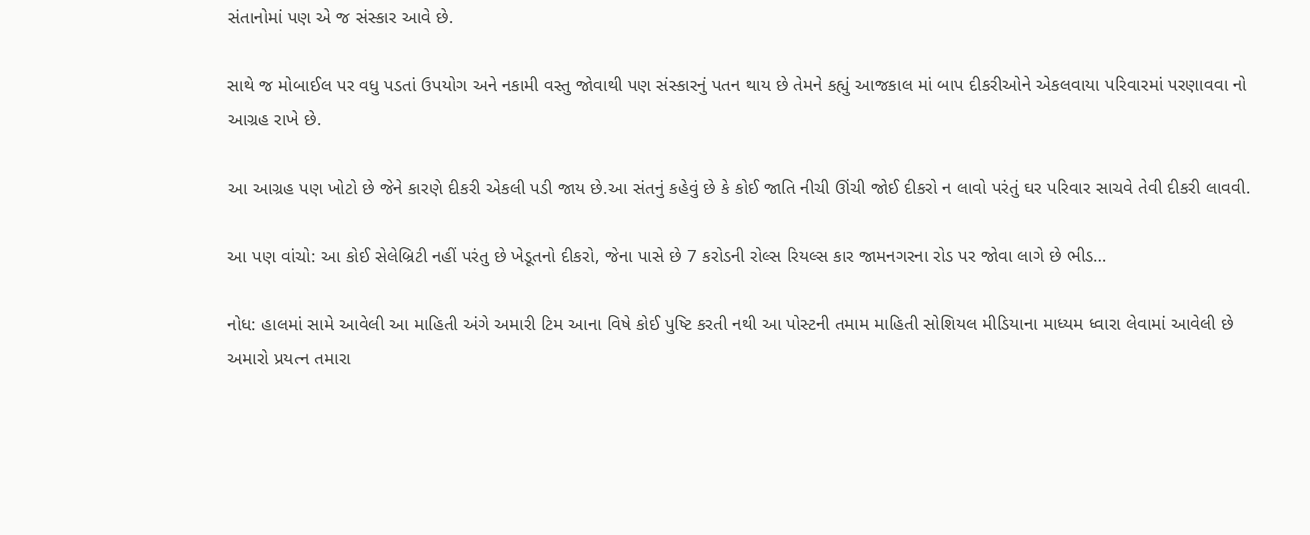સંતાનોમાં પણ એ જ સંસ્કાર આવે છે.

સાથે જ મોબાઈલ પર વધુ પડતાં ઉપયોગ અને નકામી વસ્તુ જોવાથી પણ સંસ્કારનું પતન થાય છે તેમને કહ્યું આજકાલ માં બાપ દીકરીઓને એકલવાયા પરિવારમાં પરણાવવા નો આગ્રહ રાખે છે.

આ આગ્રહ પણ ખોટો છે જેને કારણે દીકરી એકલી પડી જાય છે.આ સંતનું કહેવું છે કે કોઈ જાતિ નીચી ઊંચી જોઈ દીકરો ન લાવો પરંતું ઘર પરિવાર સાચવે તેવી દીકરી લાવવી.

આ પણ વાંચો: આ કોઈ સેલેબ્રિટી નહીં પરંતુ છે ખેડૂતનો દીકરો, જેના પાસે છે 7 કરોડની રોલ્સ રિયલ્સ કાર જામનગરના રોડ પર જોવા લાગે છે ભીડ…

નોધ: હાલમાં સામે આવેલી આ માહિતી અંગે અમારી ટિમ આના વિષે કોઈ પુષ્ટિ કરતી નથી આ પોસ્ટની તમામ માહિતી સોશિયલ મીડિયાના માધ્યમ ધ્વારા લેવામાં આવેલી છે અમારો પ્રયત્ન તમારા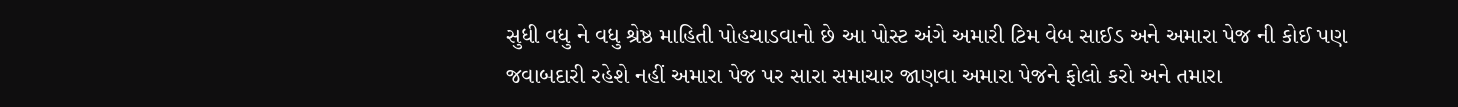સુધી વધુ ને વધુ શ્રેષ્ઠ માહિતી પોહચાડવાનો છે આ પોસ્ટ અંગે અમારી ટિમ વેબ સાઈડ અને અમારા પેજ ની કોઈ પણ જવાબદારી રહેશે નહીં અમારા પેજ પર સારા સમાચાર જાણવા અમારા પેજને ફોલો કરો અને તમારા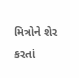મિત્રોને શેર કરતાં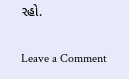રહો.

Leave a Comment